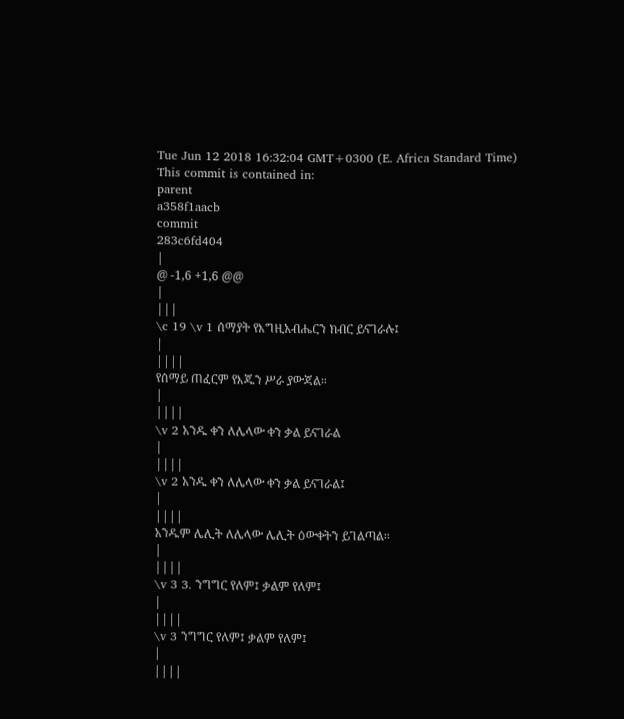Tue Jun 12 2018 16:32:04 GMT+0300 (E. Africa Standard Time)
This commit is contained in:
parent
a358f1aacb
commit
283c6fd404
|
@ -1,6 +1,6 @@
|
|||
\c 19 \v 1 ሰማያት የእግዚአብሔርን ክብር ይናገራሉ፤
|
||||
የሰማይ ጠፈርም የእጁን ሥራ ያውጃል።
|
||||
\v 2 አንዱ ቀን ለሌላው ቀን ቃል ይናገራል
|
||||
\v 2 አንዱ ቀን ለሌላው ቀን ቃል ይናገራል፤
|
||||
አንዱም ሌሊት ለሌላው ሌሊት ዕውቀትን ይገልጣል፡፡
|
||||
\v 3 3. ንግግር የለም፤ ቃልም የለም፤
|
||||
\v 3 ንግግር የለም፤ ቃልም የለም፤
|
||||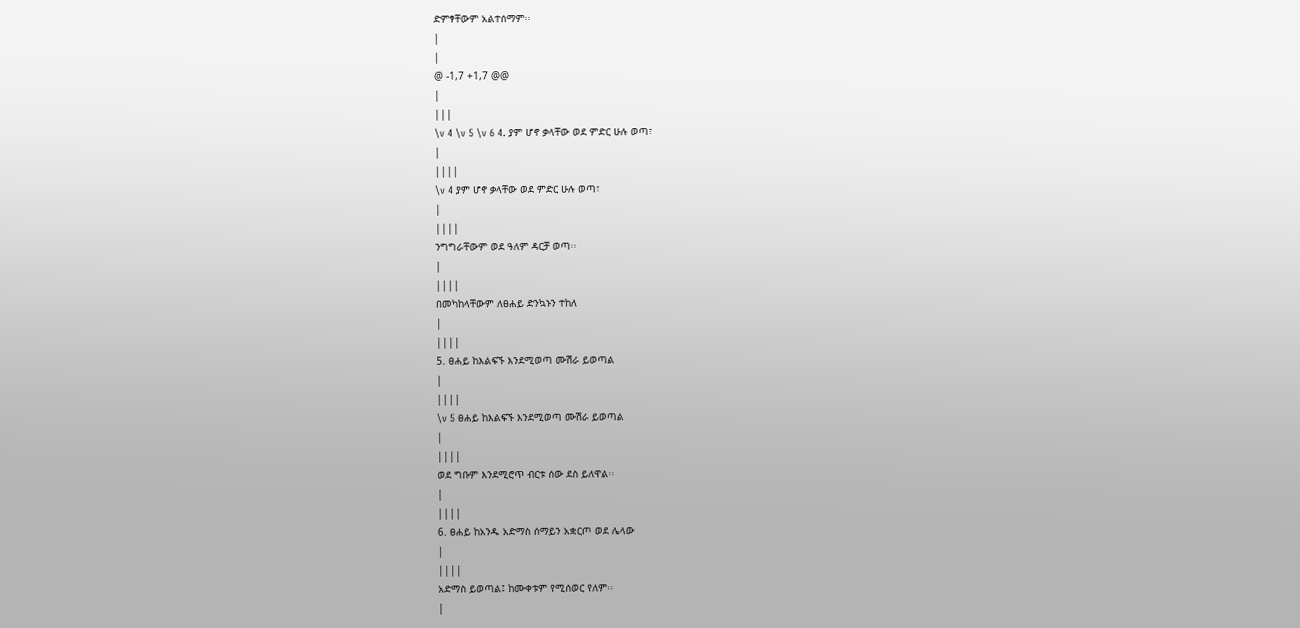ድምፃቸውም አልተሰማም፡፡
|
|
@ -1,7 +1,7 @@
|
|||
\v 4 \v 5 \v 6 4. ያም ሆኖ ቃላቸው ወደ ምድር ሁሉ ወጣ፣
|
||||
\v 4 ያም ሆኖ ቃላቸው ወደ ምድር ሁሉ ወጣ፣
|
||||
ንግግራቸውም ወደ ዓለም ዳርቻ ወጣ፡፡
|
||||
በመካከላቸውም ለፀሐይ ድንኳኑን ተከለ
|
||||
5. ፀሐይ ከእልፍኙ እንደሚወጣ ሙሽራ ይወጣል
|
||||
\v 5 ፀሐይ ከእልፍኙ እንደሚወጣ ሙሽራ ይወጣል
|
||||
ወደ ግቡም እንደሚሮጥ ብርቱ ሰው ደስ ይለዋል፡፡
|
||||
6. ፀሐይ ከአንዱ አድማስ ሰማይን አቋርጦ ወደ ሌላው
|
||||
አድማስ ይወጣል፤ ከሙቀቱም የሚሰወር የለም፡፡
|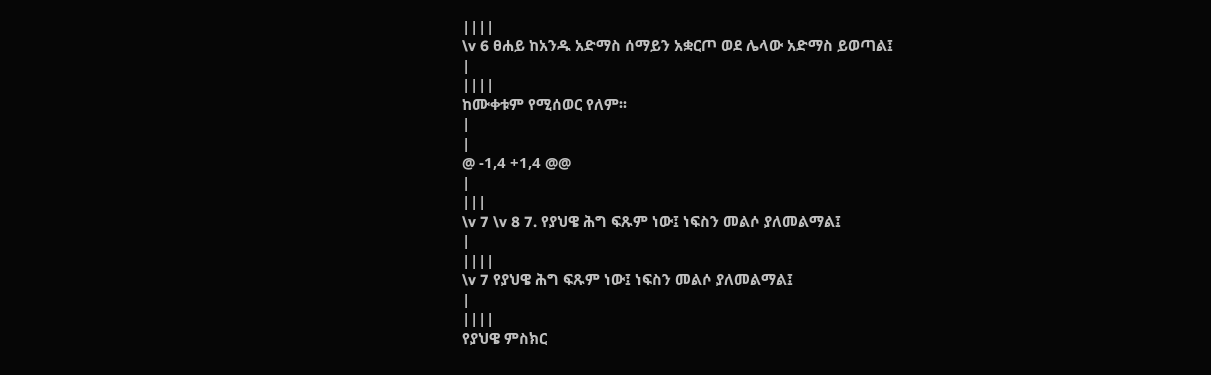||||
\v 6 ፀሐይ ከአንዱ አድማስ ሰማይን አቋርጦ ወደ ሌላው አድማስ ይወጣል፤
|
||||
ከሙቀቱም የሚሰወር የለም፡፡
|
|
@ -1,4 +1,4 @@
|
|||
\v 7 \v 8 7. የያህዌ ሕግ ፍጹም ነው፤ ነፍስን መልሶ ያለመልማል፤
|
||||
\v 7 የያህዌ ሕግ ፍጹም ነው፤ ነፍስን መልሶ ያለመልማል፤
|
||||
የያህዌ ምስክር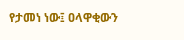የታመነ ነው፤ ዐላዋቂውን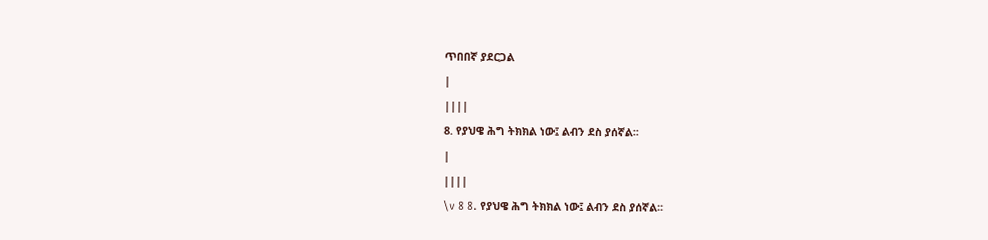ጥበበኛ ያደርጋል
|
||||
8. የያህዌ ሕግ ትክክል ነው፤ ልብን ደስ ያሰኛል፡፡
|
||||
\v 8 8. የያህዌ ሕግ ትክክል ነው፤ ልብን ደስ ያሰኛል፡፡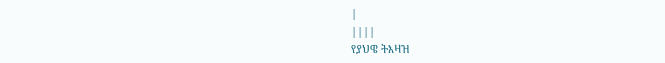|
||||
የያህዌ ትእዛዝ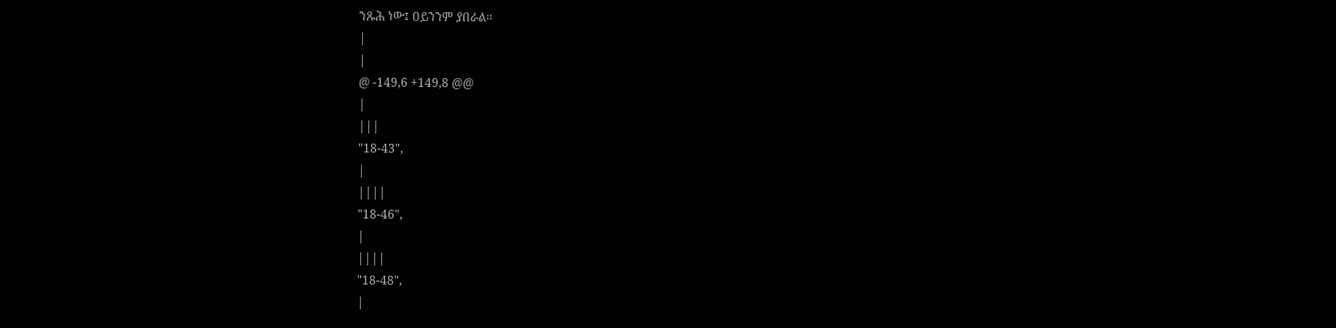ንጹሕ ነው፤ ዐይንንም ያበራል፡፡
|
|
@ -149,6 +149,8 @@
|
|||
"18-43",
|
||||
"18-46",
|
||||
"18-48",
|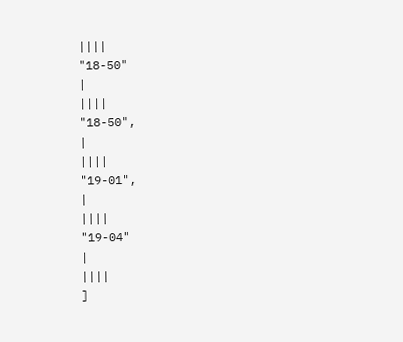||||
"18-50"
|
||||
"18-50",
|
||||
"19-01",
|
||||
"19-04"
|
||||
]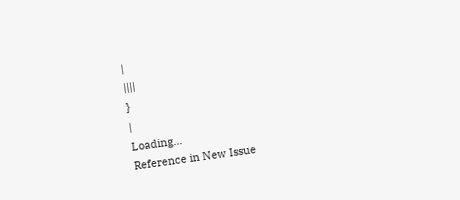|
||||
}
|
Loading…
Reference in New Issue